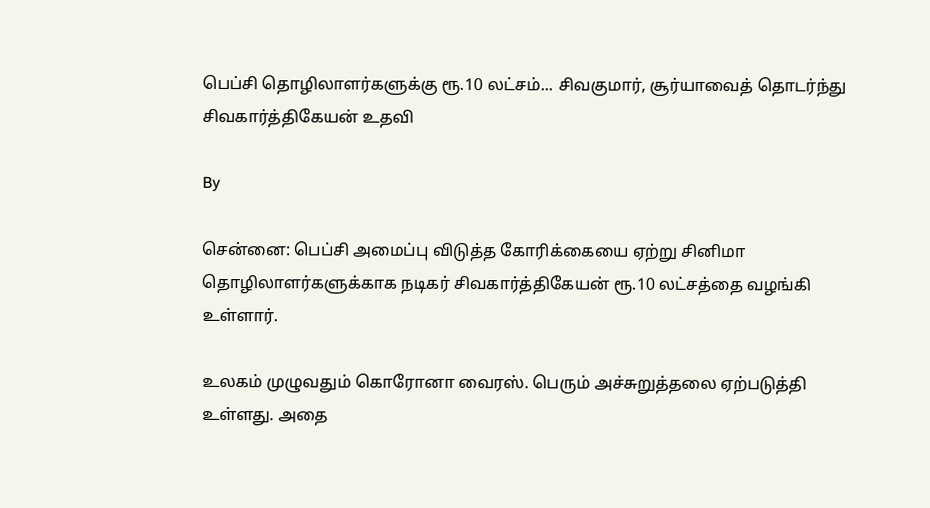பெப்சி தொழிலாளர்களுக்கு ரூ.10 லட்சம்... சிவகுமார், சூர்யாவைத் தொடர்ந்து சிவகார்த்திகேயன் உதவி

By

சென்னை: பெப்சி அமைப்பு விடுத்த கோரிக்கையை ஏற்று சினிமா தொழிலாளர்களுக்காக நடிகர் சிவகார்த்திகேயன் ரூ.10 லட்சத்தை வழங்கி உள்ளார்.

உலகம் முழுவதும் கொரோனா வைரஸ். பெரும் அச்சுறுத்தலை ஏற்படுத்தி உள்ளது. அதை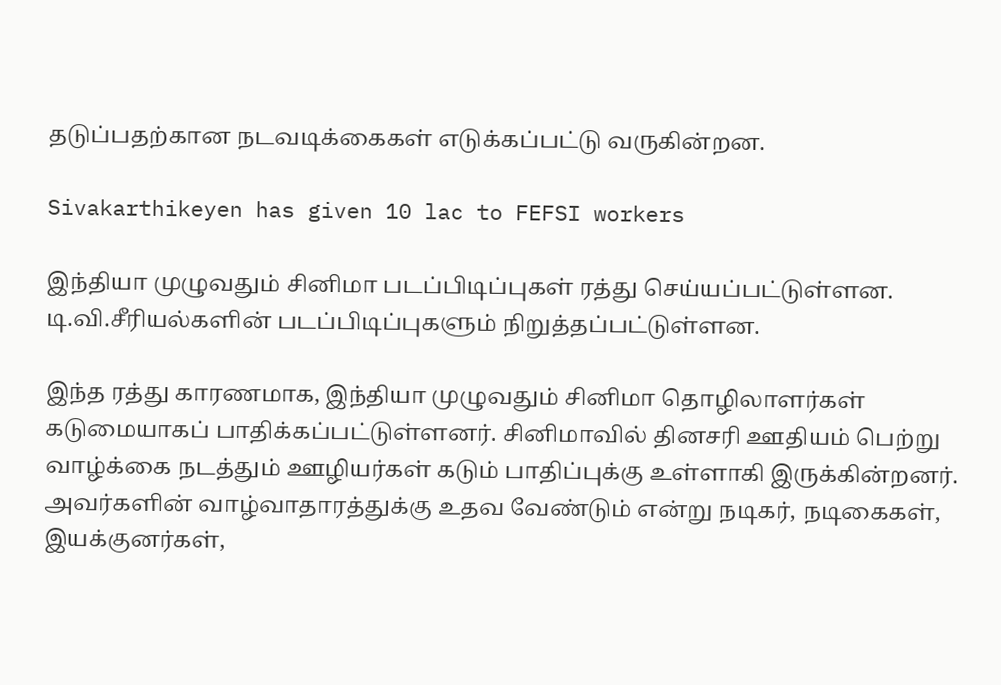தடுப்பதற்கான நடவடிக்கைகள் எடுக்கப்பட்டு வருகின்றன.

Sivakarthikeyen has given 10 lac to FEFSI workers

இந்தியா முழுவதும் சினிமா படப்பிடிப்புகள் ரத்து செய்யப்பட்டுள்ளன. டி.வி.சீரியல்களின் படப்பிடிப்புகளும் நிறுத்தப்பட்டுள்ளன.

இந்த ரத்து காரணமாக, இந்தியா முழுவதும் சினிமா தொழிலாளர்கள் கடுமையாகப் பாதிக்கப்பட்டுள்ளனர். சினிமாவில் தினசரி ஊதியம் பெற்று வாழ்க்கை நடத்தும் ஊழியர்கள் கடும் பாதிப்புக்கு உள்ளாகி இருக்கின்றனர். அவர்களின் வாழ்வாதாரத்துக்கு உதவ வேண்டும் என்று நடிகர், நடிகைகள், இயக்குனர்கள்,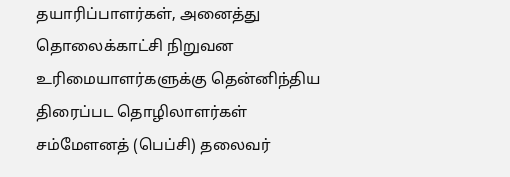தயாரிப்பாளர்கள், அனைத்து தொலைக்காட்சி நிறுவன உரிமையாளர்களுக்கு தென்னிந்திய திரைப்பட தொழிலாளர்கள் சம்மேளனத் (பெப்சி) தலைவர்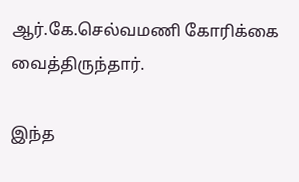ஆர்.கே.செல்வமணி கோரிக்கை வைத்திருந்தார்.

இந்த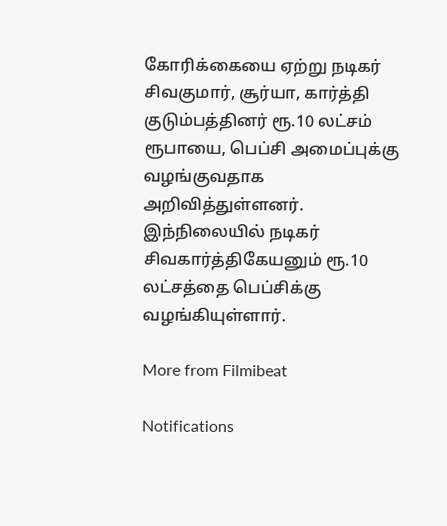கோரிக்கையை ஏற்று நடிகர் சிவகுமார், சூர்யா, கார்த்தி குடும்பத்தினர் ரூ.10 லட்சம் ரூபாயை, பெப்சி அமைப்புக்கு வழங்குவதாக அறிவித்துள்ளனர். இந்நிலையில் நடிகர் சிவகார்த்திகேயனும் ரூ.10 லட்சத்தை பெப்சிக்கு வழங்கியுள்ளார்.

More from Filmibeat

Notifications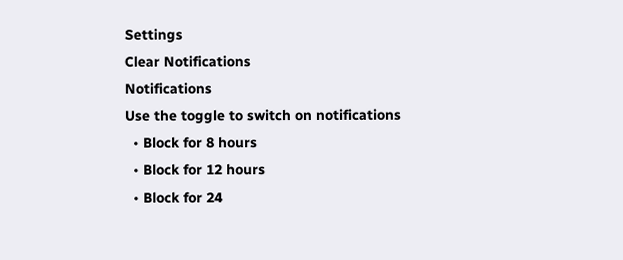Settings
Clear Notifications
Notifications
Use the toggle to switch on notifications
  • Block for 8 hours
  • Block for 12 hours
  • Block for 24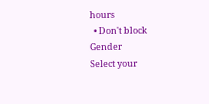hours
  • Don't block
Gender
Select your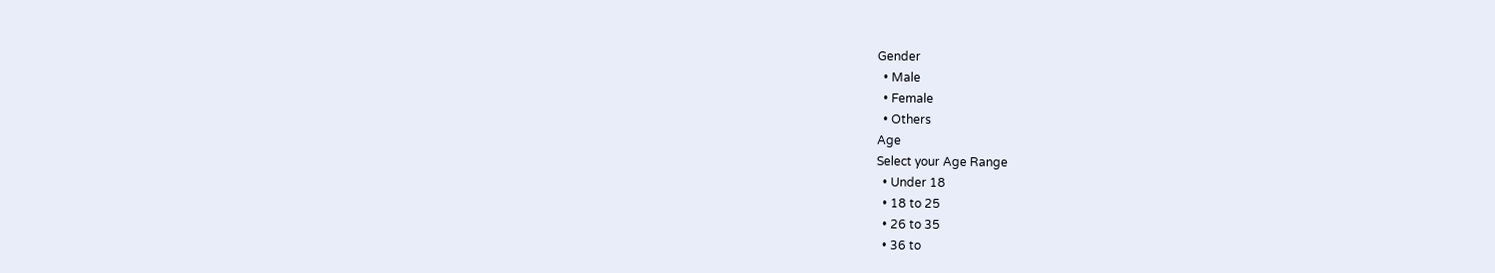Gender
  • Male
  • Female
  • Others
Age
Select your Age Range
  • Under 18
  • 18 to 25
  • 26 to 35
  • 36 to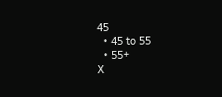45
  • 45 to 55
  • 55+
X